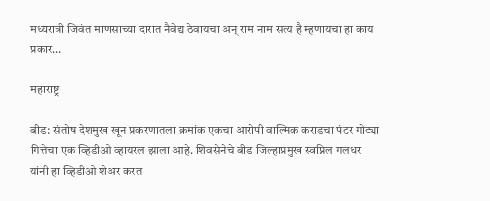मध्यरात्री जिवंत माणसाच्या दारात नैवेद्य ठेवायचा अन् राम नाम सत्य है म्हणायचा हा काय प्रकार…

महाराष्ट्र

बीड: संतोष देशमुख खून प्रकरणातला क्रमांक एकचा आरोपी वाल्मिक कराडचा पंटर गोट्या गित्तेचा एक व्हिडीओ व्हायरल झाला आहे. शिवसेनेचे बीड जिल्हाप्रमुख स्वप्निल गलधर यांनी हा व्हिडीओ शेअर करत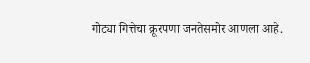गोट्या गित्तेचा क्रूरपणा जनतेसमोर आणला आहे.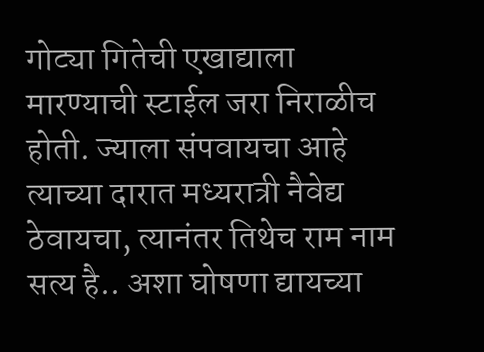गोट्या गितेची एखाद्याला मारण्याची स्टाईल जरा निराळीच होती. ज्याला संपवायचा आहे त्याच्या दारात मध्यरात्री नैवेद्य ठेवायचा, त्यानंतर तिथेच राम नाम सत्य है.. अशा घोषणा द्यायच्या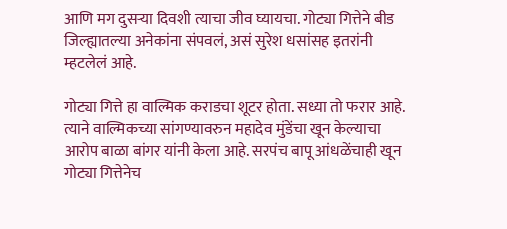आणि मग दुसऱ्या दिवशी त्याचा जीव घ्यायचा. गोट्या गित्तेने बीड जिल्ह्यातल्या अनेकांना संपवलं, असं सुरेश धसांसह इतरांनी म्हटलेलं आहे.

गोट्या गित्ते हा वाल्मिक कराडचा शूटर होता. सध्या तो फरार आहे. त्याने वाल्मिकच्या सांगण्यावरुन महादेव मुंडेंचा खून केल्याचा आरोप बाळा बांगर यांनी केला आहे. सरपंच बापू आंधळेंचाही खून गोट्या गित्तेनेच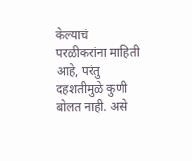केल्याचं परळीकरांना माहिती आहे, परंतु दहशतीमुळे कुणी बोलत नाही. असे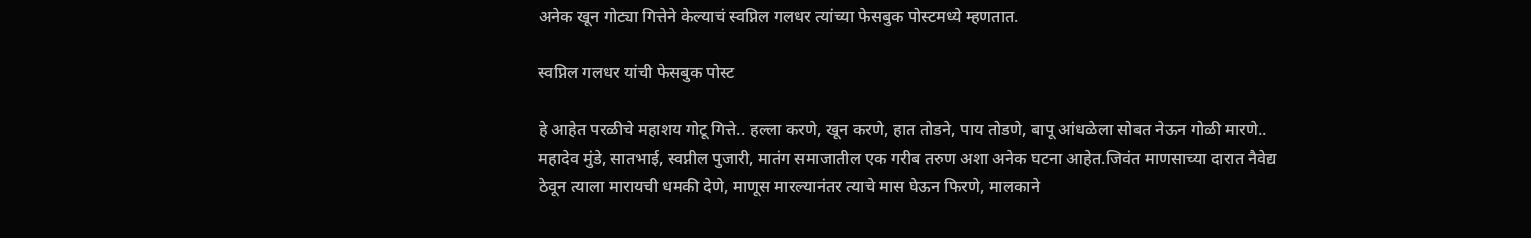अनेक खून गोट्या गित्तेने केल्याचं स्वप्निल गलधर त्यांच्या फेसबुक पोस्टमध्ये म्हणतात.

स्वप्निल गलधर यांची फेसबुक पोस्ट

हे आहेत परळीचे महाशय गोटू गित्ते.. हल्ला करणे, खून करणे, हात तोडने, पाय तोडणे, बापू आंधळेला सोबत नेऊन गोळी मारणे.. महादेव मुंडे, सातभाई, स्वप्नील पुजारी, मातंग समाजातील एक गरीब तरुण अशा अनेक घटना आहेत.जिवंत माणसाच्या दारात नैवेद्य ठेवून त्याला मारायची धमकी देणे, माणूस मारल्यानंतर त्याचे मास घेऊन फिरणे, मालकाने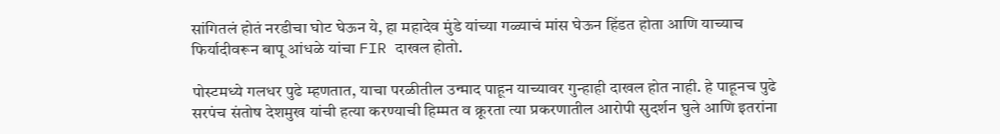सांगितलं होतं नरडीचा घोट घेऊन ये, हा महादेव मुंडे यांच्या गळ्याचं मांस घेऊन हिंडत होता आणि याच्याच फिर्यादीवरून बापू आंधळे यांचा FIR दाखल होतो.

पोस्टमध्ये गलधर पुढे म्हणतात, याचा परळीतील उन्माद पाहून याच्यावर गुन्हाही दाखल होत नाही. हे पाहूनच पुढे सरपंच संतोष देशमुख यांची हत्या करण्याची हिम्मत व क्रूरता त्या प्रकरणातील आरोपी सुदर्शन घुले आणि इतरांना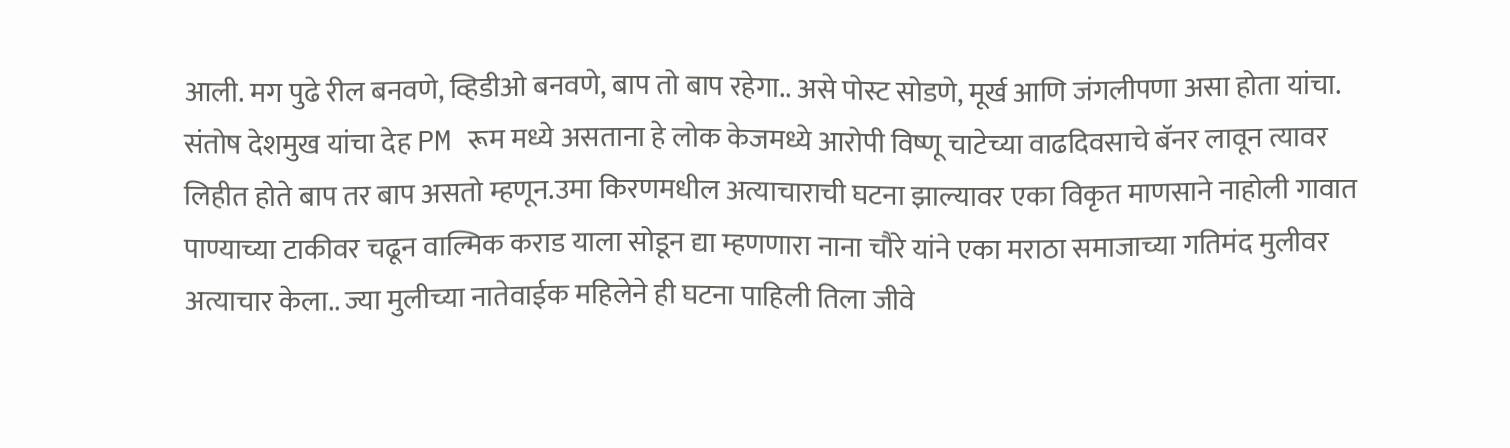आली. मग पुढे रील बनवणे, व्हिडीओ बनवणे, बाप तो बाप रहेगा.. असे पोस्ट सोडणे, मूर्ख आणि जंगलीपणा असा होता यांचा. संतोष देशमुख यांचा देह PM रूम मध्ये असताना हे लोक केजमध्ये आरोपी विष्णू चाटेच्या वाढदिवसाचे बॅनर लावून त्यावर लिहीत होते बाप तर बाप असतो म्हणून.उमा किरणमधील अत्याचाराची घटना झाल्यावर एका विकृत माणसाने नाहोली गावात पाण्याच्या टाकीवर चढून वाल्मिक कराड याला सोडून द्या म्हणणारा नाना चौरे यांने एका मराठा समाजाच्या गतिमंद मुलीवर अत्याचार केला.. ज्या मुलीच्या नातेवाईक महिलेने ही घटना पाहिली तिला जीवे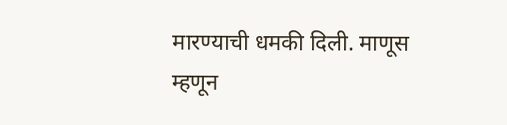मारण्याची धमकी दिली. माणूस म्हणून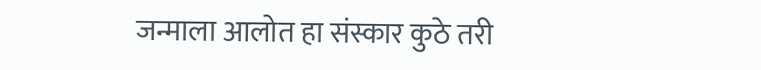जन्माला आलोत हा संस्कार कुठे तरी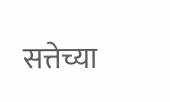सत्तेच्या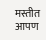मस्तीत आपण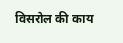विसरोल की काय